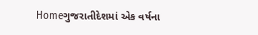Homeગુજરાતીદેશમાં એક વર્ષના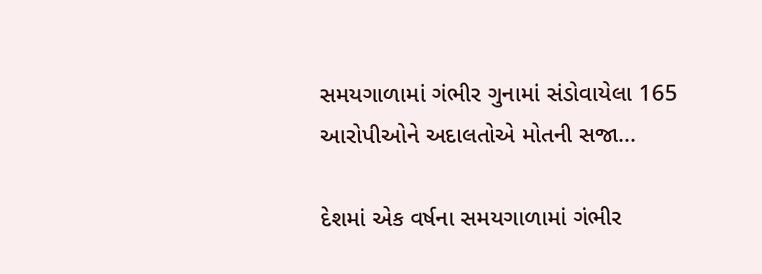સમયગાળામાં ગંભીર ગુનામાં સંડોવાયેલા 165 આરોપીઓને અદાલતોએ મોતની સજા...

દેશમાં એક વર્ષના સમયગાળામાં ગંભીર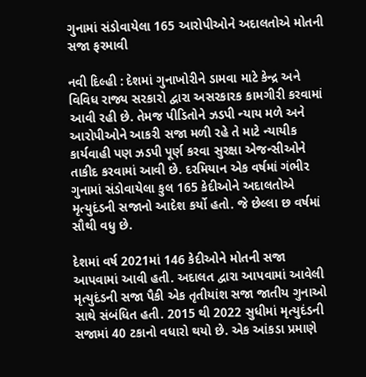ગુનામાં સંડોવાયેલા 165 આરોપીઓને અદાલતોએ મોતની સજા ફરમાવી

નવી દિલ્‍હી : દેશમાં ગુનાખોરીને ડામવા માટે કેન્દ્ર અને વિવિધ રાજ્ય સરકારો દ્વારા અસરકારક કામગીરી કરવામાં આવી રહી છે. તેમજ પીડિતોને ઝડપી ન્યાય મળે અને આરોપીઓને આકરી સજા મળી રહે તે માટે ન્યાયીક કાર્યવાહી પણ ઝડપી પૂર્ણ કરવા સુરક્ષા એજન્સીઓને તાકીદ કરવામાં આવી છે. દરમિયાન એક વર્ષમાં ગંભીર ગુનામાં સંડોવાયેલા કુલ 165 કેદીઓને અદાલતોએ મૃત્યુદંડની સજાનો આદેશ કર્યો હતો. જે છેલ્લા છ વર્ષમાં સૌથી વધુ છે.

દેશમાં વર્ષ 2021માં 146 કેદીઓને મોતની સજા આપવામાં આવી હતી. અદાલત દ્વારા આપવામાં આવેલી મૃત્‍યુદંડની સજા પૈકી એક તૃતીયાંશ સજા જાતીય ગુનાઓ સાથે સંબંધિત હતી. 2015 થી 2022 સુધીમાં મૃત્‍યુદંડની સજામાં 40 ટકાનો વધારો થયો છે. એક આંકડા પ્રમાણે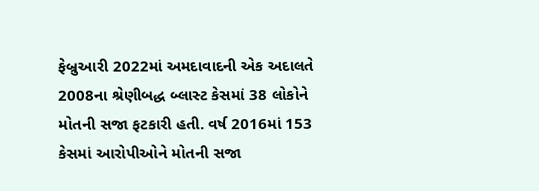ફેબ્રુઆરી 2022માં અમદાવાદની એક અદાલતે 2008ના શ્રેણીબદ્ધ બ્‍લાસ્‍ટ કેસમાં 38 લોકોને મોતની સજા ફટકારી હતી. વર્ષ 2016માં 153 કેસમાં આરોપીઓને મોતની સજા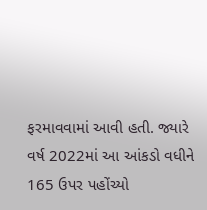ફરમાવવામાં આવી હતી. જ્યારે વર્ષ 2022માં આ આંકડો વધીને 165 ઉપર પહોંચ્યો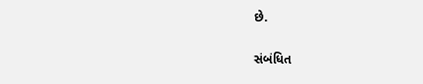છે.

સંબંધિત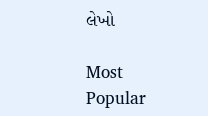લેખો

Most Popular